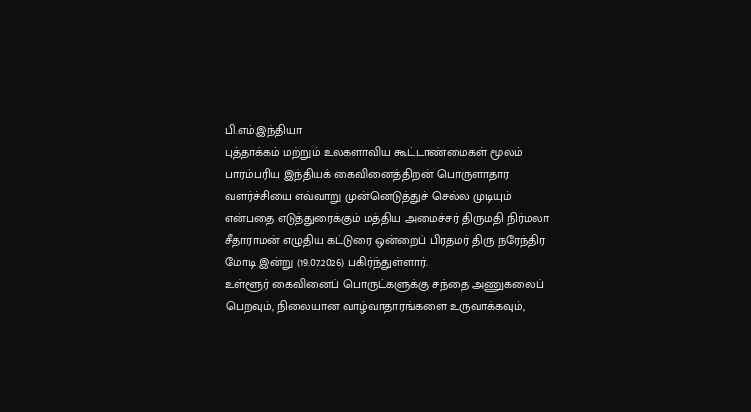பி.எம்.இந்தியா
புத்தாக்கம் மற்றும் உலகளாவிய கூட்டாண்மைகள் மூலம் பாரம்பரிய இந்தியக் கைவினைத்திறன் பொருளாதார வளர்ச்சியை எவ்வாறு முன்னெடுத்துச் செல்ல முடியும் என்பதை எடுத்துரைக்கும் மத்திய அமைச்சர் திருமதி நிர்மலா சீதாராமன் எழுதிய கட்டுரை ஒன்றைப் பிரதமர் திரு நரேந்திர மோடி இன்று (19.07.2026) பகிர்ந்துள்ளார்.
உள்ளூர் கைவினைப் பொருட்களுக்கு சந்தை அணுகலைப் பெறவும், நிலையான வாழ்வாதாரங்களை உருவாக்கவும்,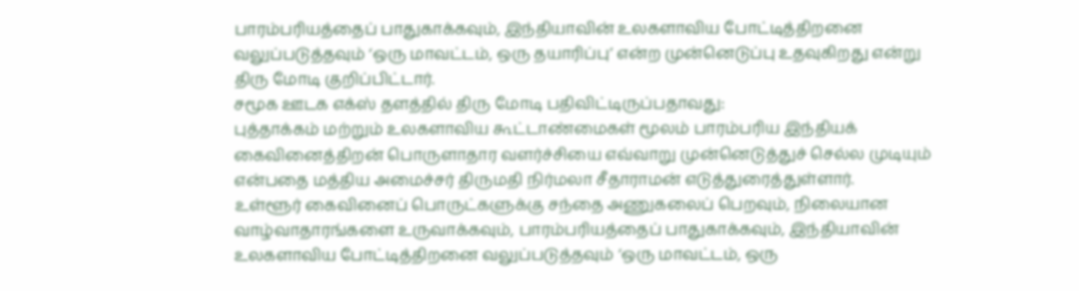பாரம்பரியத்தைப் பாதுகாக்கவும், இந்தியாவின் உலகளாவிய போட்டித்திறனை வலுப்படுத்தவும் ‘ஒரு மாவட்டம், ஒரு தயாரிப்பு’ என்ற முன்னெடுப்பு உதவுகிறது என்று திரு மோடி குறிப்பிட்டார்.
சமூக ஊடக எக்ஸ் தளத்தில் திரு மோடி பதிவிட்டிருப்பதாவது:
புத்தாக்கம் மற்றும் உலகளாவிய கூட்டாண்மைகள் மூலம் பாரம்பரிய இந்தியக் கைவினைத்திறன் பொருளாதார வளர்ச்சியை எவ்வாறு முன்னெடுத்துச் செல்ல முடியும் என்பதை மத்திய அமைச்சர் திருமதி நிர்மலா சீதாராமன் எடுத்துரைத்துள்ளார்.
உள்ளூர் கைவினைப் பொருட்களுக்கு சந்தை அணுகலைப் பெறவும், நிலையான வாழ்வாதாரங்களை உருவாக்கவும், பாரம்பரியத்தைப் பாதுகாக்கவும், இந்தியாவின் உலகளாவிய போட்டித்திறனை வலுப்படுத்தவும் ‘ஒரு மாவட்டம், ஒரு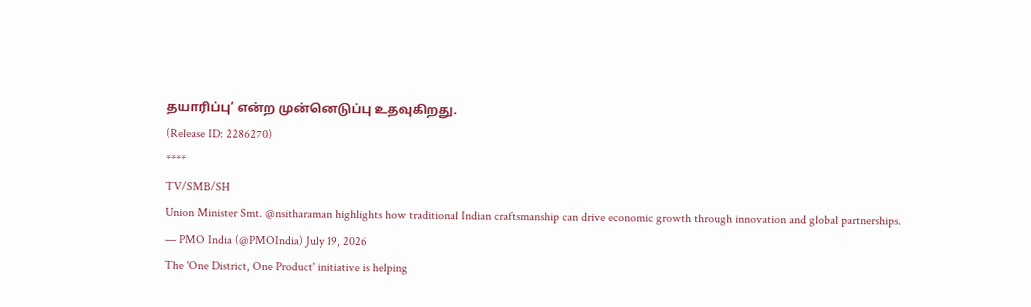தயாரிப்பு’ என்ற முன்னெடுப்பு உதவுகிறது.
(Release ID: 2286270)
****
TV/SMB/SH
Union Minister Smt. @nsitharaman highlights how traditional Indian craftsmanship can drive economic growth through innovation and global partnerships.
— PMO India (@PMOIndia) July 19, 2026
The 'One District, One Product' initiative is helping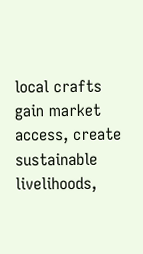local crafts gain market access, create sustainable livelihoods,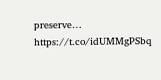preserve… https://t.co/idUMMgPSbq